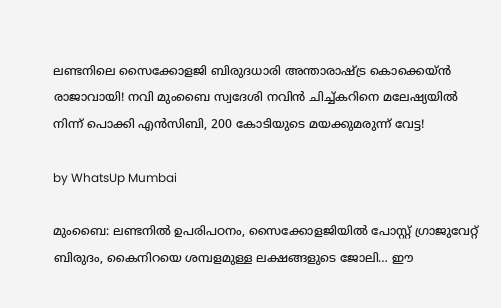ലണ്ടനിലെ സൈക്കോളജി ബിരുദധാരി അന്താരാഷ്ട്ര കൊക്കെയ്ൻ രാജാവായി! നവി മുംബൈ സ്വദേശി നവിൻ ചിച്ച്കറിനെ മലേഷ്യയിൽ നിന്ന് പൊക്കി എൻസിബി, 200 കോടിയുടെ മയക്കുമരുന്ന് വേട്ട!

by WhatsUp Mumbai

മുംബൈ: ലണ്ടനിൽ ഉപരിപഠനം, സൈക്കോളജിയിൽ പോസ്റ്റ് ഗ്രാജുവേറ്റ് ബിരുദം, കൈനിറയെ ശമ്പളമുള്ള ലക്ഷങ്ങളുടെ ജോലി… ഈ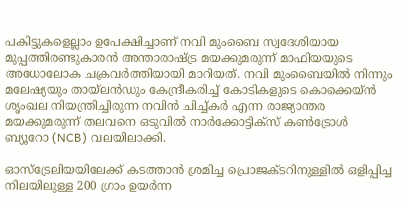പകിട്ടുകളെല്ലാം ഉപേക്ഷിച്ചാണ് നവി മുംബൈ സ്വദേശിയായ മുപ്പത്തിരണ്ടുകാരൻ അന്താരാഷ്ട്ര മയക്കുമരുന്ന് മാഫിയയുടെ അധോലോക ചക്രവർത്തിയായി മാറിയത്. നവി മുംബൈയിൽ നിന്നും മലേഷ്യയും തായ്‌ലൻഡും കേന്ദ്രീകരിച്ച് കോടികളുടെ കൊക്കെയ്ൻ ശൃംഖല നിയന്ത്രിച്ചിരുന്ന നവിൻ ചിച്ച്കർ എന്ന രാജ്യാന്തര മയക്കുമരുന്ന് തലവനെ ഒടുവിൽ നാർക്കോട്ടിക്സ് കൺട്രോൾ ബ്യൂറോ (NCB) വലയിലാക്കി.

ഓസ്‌ട്രേലിയയിലേക്ക് കടത്താൻ ശ്രമിച്ച പ്രൊജക്ടറിനുള്ളിൽ ഒളിപ്പിച്ച നിലയിലുള്ള 200 ഗ്രാം ഉയർന്ന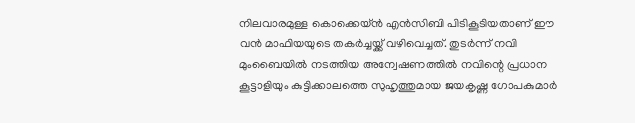നിലവാരമുള്ള കൊക്കെയ്ൻ എൻസിബി പിടികൂടിയതാണ് ഈ വൻ മാഫിയയുടെ തകർച്ചയ്ക്ക് വഴിവെച്ചത്. തുടർന്ന് നവി മുംബൈയിൽ നടത്തിയ അന്വേഷണത്തിൽ നവിന്റെ പ്രധാന കൂട്ടാളിയും കുട്ടിക്കാലത്തെ സുഹൃത്തുമായ ജയകൃഷ്ണ ഗോപകുമാർ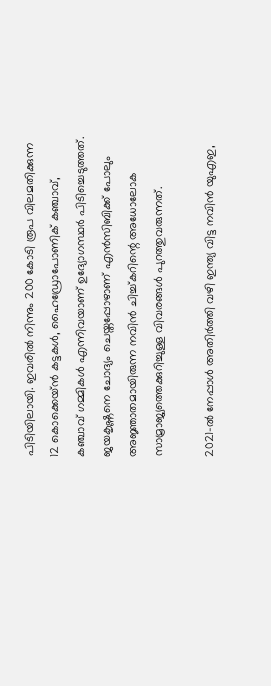പിടിയിലായി. ഇവരിൽ നിന്നും 200 കോടി രൂപ വിലമതിക്കുന്ന 12 കൊക്കെയ്ൻ കട്ടകൾ, ഹൈഡ്രോപോണിക് കഞ്ചാവ്, കഞ്ചാവ് ഗമ്മികൾ എന്നിവയാണ് ഉദ്യോഗസ്ഥർ പിടിച്ചെടുത്തത്. ജയകൃഷ്ണനെ ചോദ്യം ചെയ്തപ്പോഴാണ് എൻസിബിക്ക് പോലും അജ്ഞാതമായിരുന്ന നവിൻ ചിച്ച്കറിന്റെ അധോലോക സാമ്രാജ്യത്തെക്കുറിച്ചുള്ള വിവരങ്ങൾ പുറത്തുവരുന്നത്.

2021-ൽ നേപ്പാൾ അതിർത്തി വഴി ഇന്ത്യ വിട്ട നവിൻ യുഎഇ,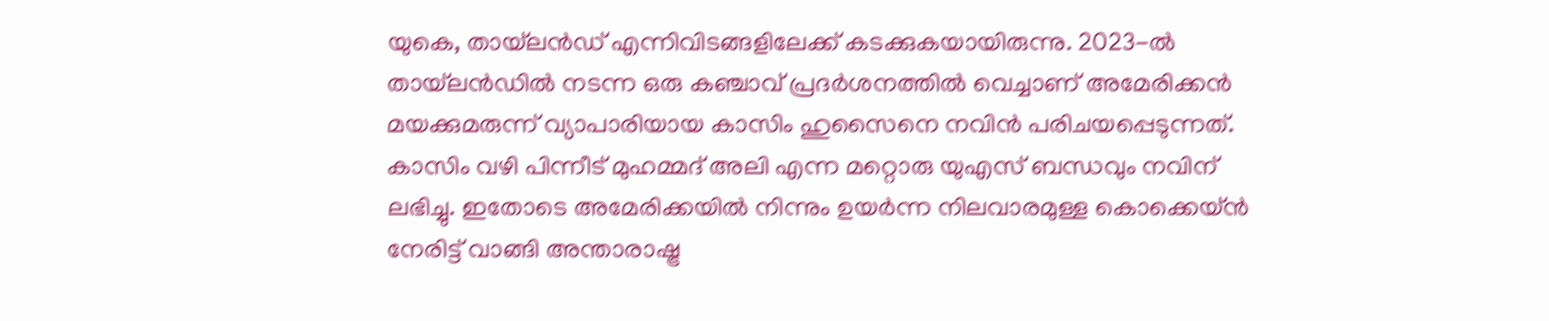യുകെ, തായ്‌ലൻഡ് എന്നിവിടങ്ങളിലേക്ക് കടക്കുകയായിരുന്നു. 2023-ൽ തായ്‌ലൻഡിൽ നടന്ന ഒരു കഞ്ചാവ് പ്രദർശനത്തിൽ വെച്ചാണ് അമേരിക്കൻ മയക്കുമരുന്ന് വ്യാപാരിയായ കാസിം ഹുസൈനെ നവിൻ പരിചയപ്പെടുന്നത്. കാസിം വഴി പിന്നീട് മുഹമ്മദ് അലി എന്ന മറ്റൊരു യുഎസ് ബന്ധവും നവിന് ലഭിച്ചു. ഇതോടെ അമേരിക്കയിൽ നിന്നും ഉയർന്ന നിലവാരമുള്ള കൊക്കെയ്ൻ നേരിട്ട് വാങ്ങി അന്താരാഷ്ട്ര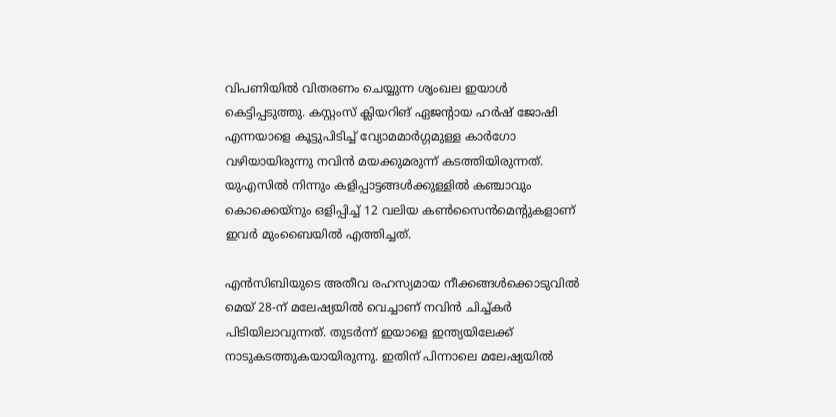വിപണിയിൽ വിതരണം ചെയ്യുന്ന ശൃംഖല ഇയാൾ കെട്ടിപ്പടുത്തു. കസ്റ്റംസ് ക്ലിയറിങ് ഏജന്റായ ഹർഷ് ജോഷി എന്നയാളെ കൂട്ടുപിടിച്ച് വ്യോമമാർഗ്ഗമുള്ള കാർഗോ വഴിയായിരുന്നു നവിൻ മയക്കുമരുന്ന് കടത്തിയിരുന്നത്. യുഎസിൽ നിന്നും കളിപ്പാട്ടങ്ങൾക്കുള്ളിൽ കഞ്ചാവും കൊക്കെയ്നും ഒളിപ്പിച്ച് 12 വലിയ കൺസൈൻമെന്റുകളാണ് ഇവർ മുംബൈയിൽ എത്തിച്ചത്.

എൻസിബിയുടെ അതീവ രഹസ്യമായ നീക്കങ്ങൾക്കൊടുവിൽ മെയ് 28-ന് മലേഷ്യയിൽ വെച്ചാണ് നവിൻ ചിച്ച്കർ പിടിയിലാവുന്നത്. തുടർന്ന് ഇയാളെ ഇന്ത്യയിലേക്ക് നാടുകടത്തുകയായിരുന്നു. ഇതിന് പിന്നാലെ മലേഷ്യയിൽ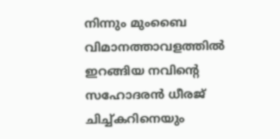നിന്നും മുംബൈ വിമാനത്താവളത്തിൽ ഇറങ്ങിയ നവിന്റെ സഹോദരൻ ധീരജ് ചിച്ച്കറിനെയും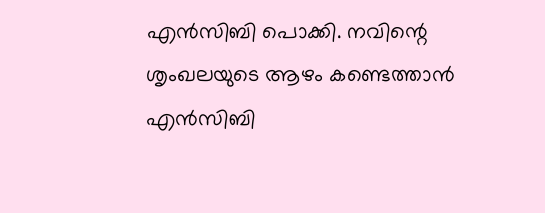എൻസിബി പൊക്കി. നവിന്റെ ശൃംഖലയുടെ ആഴം കണ്ടെത്താൻ എൻസിബി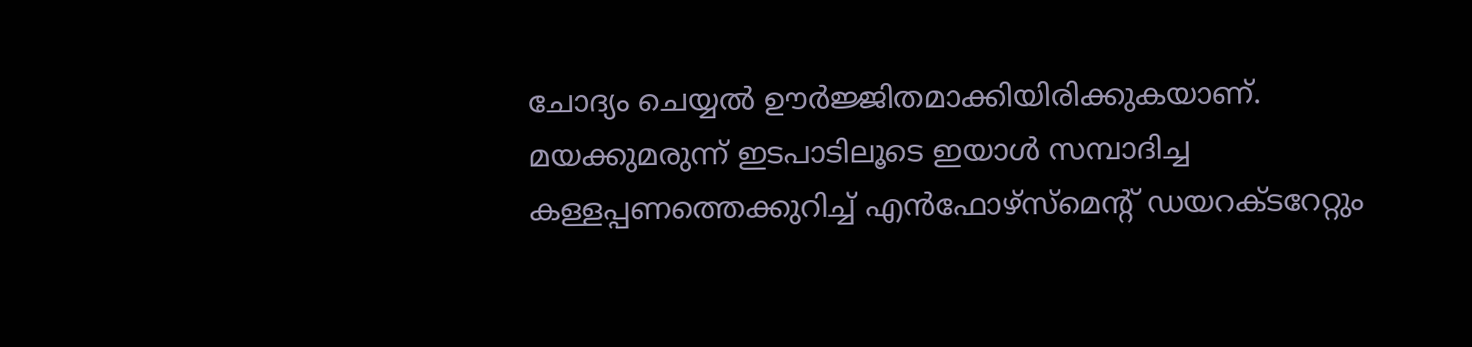ചോദ്യം ചെയ്യൽ ഊർജ്ജിതമാക്കിയിരിക്കുകയാണ്. മയക്കുമരുന്ന് ഇടപാടിലൂടെ ഇയാൾ സമ്പാദിച്ച കള്ളപ്പണത്തെക്കുറിച്ച് എൻഫോഴ്‌സ്‌മെന്റ് ഡയറക്ടറേറ്റും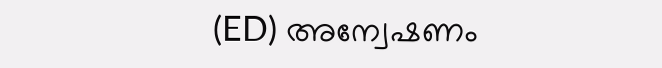(ED) അന്വേഷണം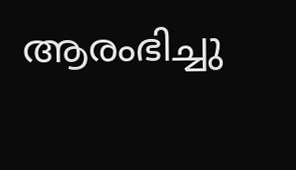ആരംഭിച്ചു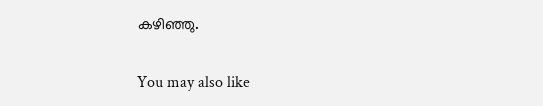കഴിഞ്ഞു.

You may also like